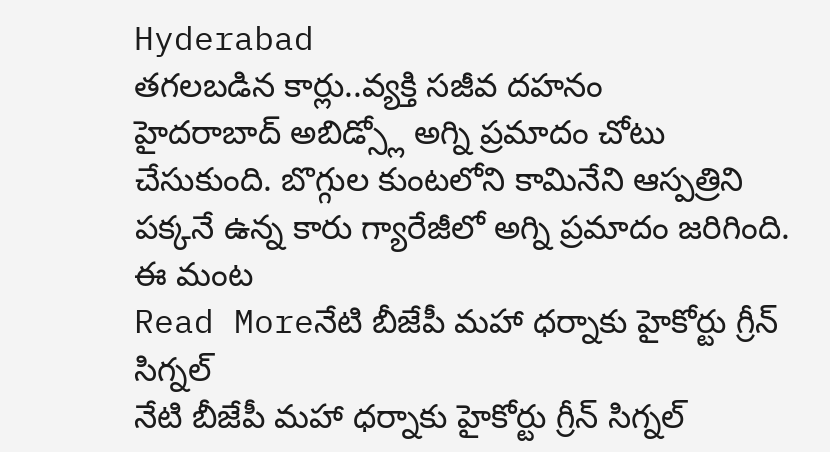Hyderabad
తగలబడిన కార్లు..వ్యక్తి సజీవ దహనం
హైదరాబాద్ అబిడ్స్లో అగ్ని ప్రమాదం చోటు చేసుకుంది. బొగ్గుల కుంటలోని కామినేని ఆస్పత్రిని పక్కనే ఉన్న కారు గ్యారేజీలో అగ్ని ప్రమాదం జరిగింది. ఈ మంట
Read Moreనేటి బీజేపీ మహా ధర్నాకు హైకోర్టు గ్రీన్ సిగ్నల్
నేటి బీజేపీ మహా ధర్నాకు హైకోర్టు గ్రీన్ సిగ్నల్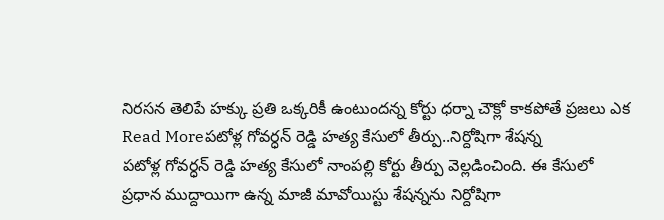నిరసన తెలిపే హక్కు ప్రతి ఒక్కరికీ ఉంటుందన్న కోర్టు ధర్నా చౌక్లో కాకపోతే ప్రజలు ఎక
Read Moreపటోళ్ల గోవర్ధన్ రెడ్డి హత్య కేసులో తీర్పు..నిర్దోషిగా శేషన్న
పటోళ్ల గోవర్ధన్ రెడ్డి హత్య కేసులో నాంపల్లి కోర్టు తీర్పు వెల్లడించింది. ఈ కేసులో ప్రధాన ముద్దాయిగా ఉన్న మాజీ మావోయిస్టు శేషన్నను నిర్దోషిగా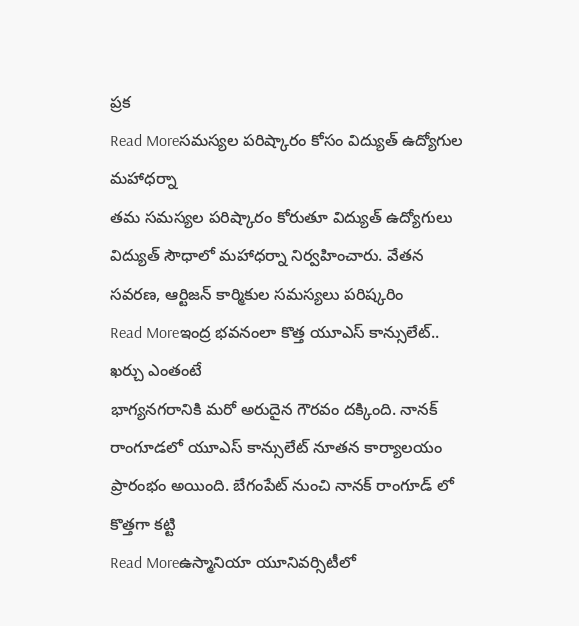ప్రక
Read Moreసమస్యల పరిష్కారం కోసం విద్యుత్ ఉద్యోగుల మహాధర్నా
తమ సమస్యల పరిష్కారం కోరుతూ విద్యుత్ ఉద్యోగులు విద్యుత్ సౌధాలో మహాధర్నా నిర్వహించారు. వేతన సవరణ, ఆర్టిజన్ కార్మికుల సమస్యలు పరిష్కరిం
Read Moreఇంద్ర భవనంలా కొత్త యూఎస్ కాన్సులేట్.. ఖర్చు ఎంతంటే
భాగ్యనగరానికి మరో అరుదైన గౌరవం దక్కింది. నానక్ రాంగూడలో యూఎస్ కాన్సులేట్ నూతన కార్యాలయం ప్రారంభం అయింది. బేగంపేట్ నుంచి నానక్ రాంగూడ్ లో కొత్తగా కట్టి
Read Moreఉస్మానియా యూనివర్సిటీలో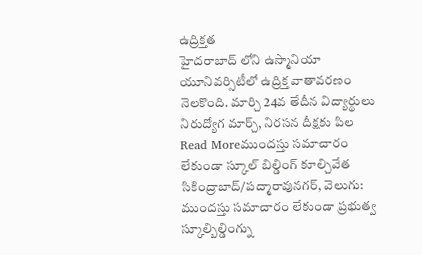ఉద్రిక్తత
హైదరాబాద్ లోని ఉస్మానియా యూనివర్సిటీలో ఉద్రిక్త వాతావరణం నెలకొంది. మార్చి 24వ తేదీన విద్యార్థులు నిరుద్యోగ మార్చ్, నిరసన దీక్షకు పిల
Read Moreముందస్తు సమాచారం లేకుండా స్కూల్ బిల్డింగ్ కూల్చివేత
సికింద్రాబాద్/పద్మారావునగర్, వెలుగు: ముందస్తు సమాచారం లేకుండా ప్రభుత్వ స్కూల్బిల్డింగ్ను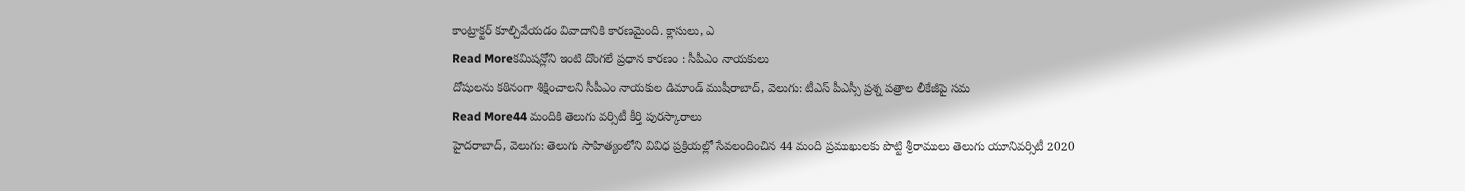కాంట్రాక్టర్ కూల్చివేయడం వివాదానికి కారణమైంది. క్లాసులు, ఎ
Read Moreకమిషన్లోని ఇంటి దొంగలే ప్రధాన కారణం : సీపీఎం నాయకులు
దోషులను కఠినంగా శిక్షించాలని సీపీఎం నాయకుల డిమాండ్ ముషీరాబాద్, వెలుగు: టీఎస్ పీఎస్సీ ప్రశ్న పత్రాల లీకేజీపై సమ
Read More44 మందికి తెలుగు వర్సిటీ కీర్తి పురస్కారాలు
హైదరాబాద్, వెలుగు: తెలుగు సాహిత్యంలోని వివిధ ప్రక్రియల్లో సేవలందించిన 44 మంది ప్రముఖులకు పొట్టి శ్రీరాములు తెలుగు యూనివర్సిటీ 2020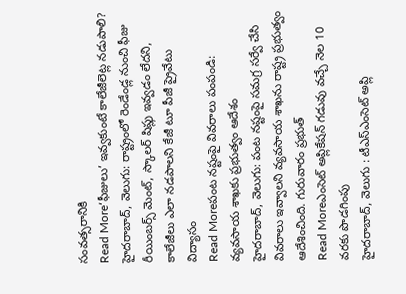సంవత్సరానికి
Read More‘ఫీజులు’ ఇవ్వకుంటే కాలేజీలెట్ల నడుపాలి?
హైదరాబాద్, వెలుగు: రాష్ట్రంలో రెండేండ్ల నుంచి ఫీజు రీయింబర్స్ మెంట్, స్కాలర్ షిప్లు ఇవ్వడం లేదని, కాలేజీలు ఎలా నడపాలని కేజీ టూ పీజీ ప్రైవేటు విద్యాసం
Read Moreపంట నష్టంపై వివరాలు పంపండి: వ్యవసాయ శాఖకు ప్రభుత్వం ఆదేశం
హైదరాబాద్, వెలుగు: పంట నష్టంపై సమగ్ర సర్వే చేసి వివరాలు ఇవ్వాలని వ్యవసాయ శాఖను రాష్ట్ర ప్రభుత్వం ఆదేశించింది. గురువారం ప్రభుత్
Read Moreఎంసెట్ అప్లికేషన్ గడువు వచ్చే నెల 10 వరకు పొడగింపు
హైదరాబాద్, వెలుగు : టీఎస్ఎంసెట్ అప్లి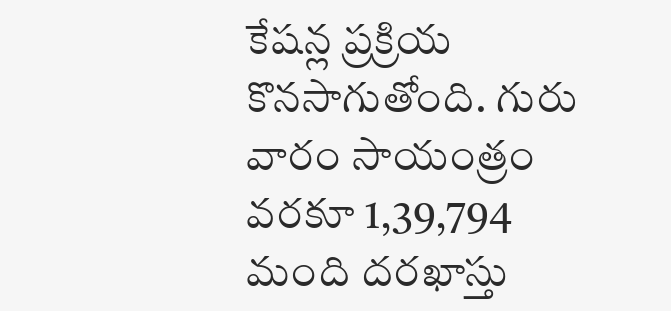కేషన్ల ప్రక్రియ కొనసాగుతోంది. గురు వారం సాయంత్రం వరకూ 1,39,794 మంది దరఖాస్తు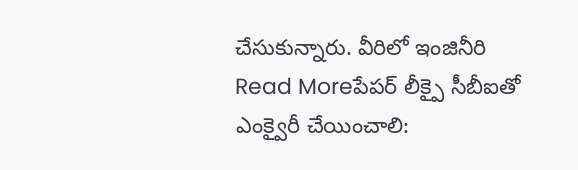చేసుకున్నారు. వీరిలో ఇంజినీరి
Read Moreపేపర్ లీక్పై సీబీఐతో ఎంక్వైరీ చేయించాలి: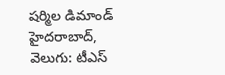షర్మిల డిమాండ్
హైదరాబాద్, వెలుగు: టీఎస్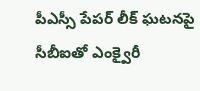పీఎస్సీ పేపర్ లీక్ ఘటనపై సీబీఐతో ఎంక్వైరీ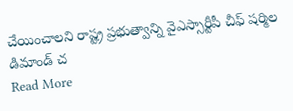చేయించాలని రాష్ట్ర ప్రభుత్వాన్ని వైఎస్సార్టీపీ చీఫ్ షర్మిల డిమాండ్ చ
Read More